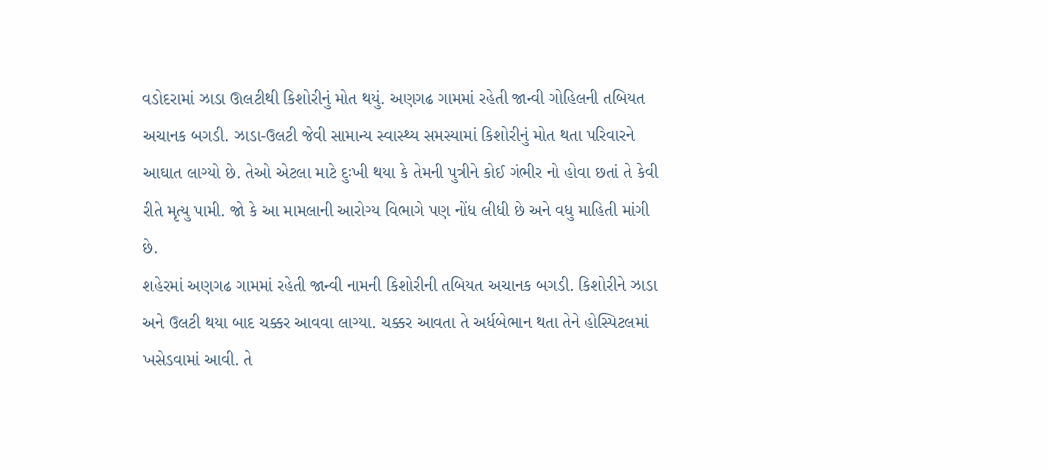વડોદરામાં ઝાડા ઊલટીથી કિશોરીનું મોત થયું. અણગઢ ગામમાં રહેતી જાન્વી ગોહિલની તબિયત અચાનક બગડી. ઝાડા-ઉલટી જેવી સામાન્ય સ્વાસ્થ્ય સમસ્યામાં કિશોરીનું મોત થતા પરિવારને આઘાત લાગ્યો છે. તેઓ એટલા માટે દુઃખી થયા કે તેમની પુત્રીને કોઈ ગંભીર નો હોવા છતાં તે કેવી રીતે મૃત્યુ પામી. જો કે આ મામલાની આરોગ્ય વિભાગે પણ નોંધ લીધી છે અને વધુ માહિતી માંગી છે.
શહેરમાં અણગઢ ગામમાં રહેતી જાન્વી નામની કિશોરીની તબિયત અચાનક બગડી. કિશોરીને ઝાડા અને ઉલટી થયા બાદ ચક્કર આવવા લાગ્યા. ચક્કર આવતા તે અર્ધબેભાન થતા તેને હોસ્પિટલમાં ખસેડવામાં આવી. તે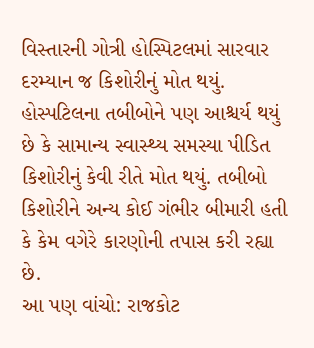વિસ્તારની ગોત્રી હોસ્પિટલમાં સારવાર દરમ્યાન જ કિશોરીનું મોત થયું. હોસ્પટિલના તબીબોને પણ આશ્ચર્ય થયું છે કે સામાન્ય સ્વાસ્થ્ય સમસ્યા પીડિત કિશોરીનું કેવી રીતે મોત થયું. તબીબો કિશોરીને અન્ય કોઈ ગંભીર બીમારી હતી કે કેમ વગેરે કારણોની તપાસ કરી રહ્યા છે.
આ પણ વાંચો: રાજકોટ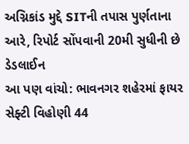અગ્નિકાંડ મુદ્દે SITની તપાસ પુર્ણતાના આરે, રિપોર્ટ સોંપવાની 20મી સુધીની છે ડેડલાઈન
આ પણ વાંચો: ભાવનગર શહેરમાં ફાયર સેફ્ટી વિહોણી 44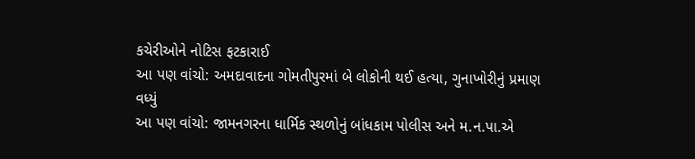કચેરીઓને નોટિસ ફટકારાઈ
આ પણ વાંચો: અમદાવાદના ગોમતીપુરમાં બે લોકોની થઈ હત્યા, ગુનાખોરીનું પ્રમાણ વધ્યું
આ પણ વાંચો: જામનગરના ધાર્મિક સ્થળોનું બાંધકામ પોલીસ અને મ.ન.પા.એ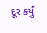દૂર કર્યું